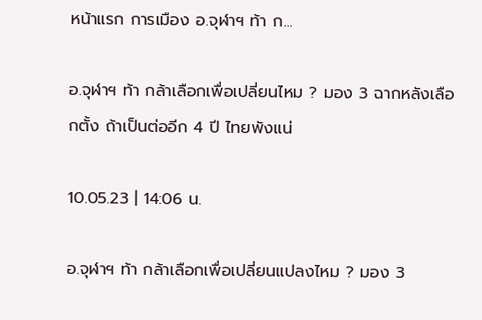หน้าแรก การเมือง อ.จุฬาฯ ท้า ก...

อ.จุฬาฯ ท้า กล้าเลือกเพื่อเปลี่ยนไหม ? มอง 3 ฉากหลังเลือกตั้ง ถ้าเป็นต่ออีก 4 ปี ไทยพังแน่

10.05.23 | 14:06 น.

อ.จุฬาฯ ท้า กล้าเลือกเพื่อเปลี่ยนแปลงไหม ? มอง 3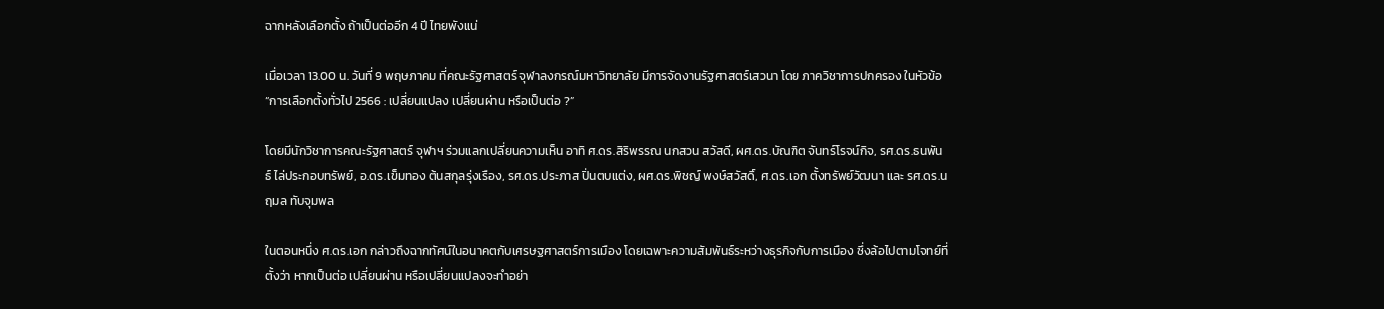ฉากหลังเลือกตั้ง ถ้าเป็นต่ออีก 4 ปี ไทยพังแน่

เมื่อเวลา 13.00 น. วันที่ 9 พฤษภาคม ที่คณะรัฐศาสตร์ จุฬาลงกรณ์มหาวิทยาลัย มีการจัดงานรัฐศาสตร์เสวนา โดย ภาควิชาการปกครอง ในหัวข้อ “การเลือกตั้งทั่วไป 2566 : เปลี่ยนแปลง เปลี่ยนผ่าน หรือเป็นต่อ ?”

โดยมีนักวิชาการคณะรัฐศาสตร์ จุฬาฯ ร่วมแลกเปลี่ยนความเห็น อาทิ ศ.ดร.สิริพรรณ นกสวน สวัสดี, ผศ.ดร.บัณฑิต จันทร์โรจน์กิจ, รศ.ดร.ธนพันธ์ ไล่ประกอบทรัพย์, อ.ดร.เข็มทอง ต้นสกุลรุ่งเรือง, รศ.ดร.ประภาส ปิ่นตบแต่ง, ผศ.ดร.พิชญ์ พงษ์สวัสดิ์, ศ.ดร.เอก ตั้งทรัพย์วัฒนา และ รศ.ดร.นฤมล ทับจุมพล

ในตอนหนึ่ง ศ.ดร.เอก กล่าวถึงฉากทัศน์ในอนาคตกับเศรษฐศาสตร์การเมือง โดยเฉพาะความสัมพันธ์ระหว่างธุรกิจกับการเมือง ซึ่งล้อไปตามโจทย์ที่ตั้งว่า หากเป็นต่อ เปลี่ยนผ่าน หรือเปลี่ยนแปลงจะทำอย่า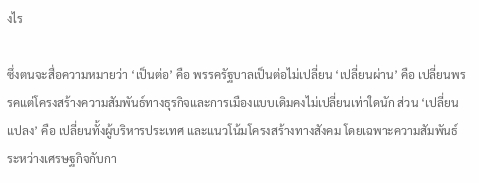งไร

ซึ่งตนจะสื่อความหมายว่า ‘เป็นต่อ’ คือ พรรครัฐบาลเป็นต่อไม่เปลี่ยน ‘เปลี่ยนผ่าน’ คือ เปลี่ยนพรรคแต่โครงสร้างความสัมพันธ์ทางธุรกิจและการเมืองแบบเดิมคงไม่เปลี่ยนเท่าใดนัก ส่วน ‘เปลี่ยนแปลง’ คือ เปลี่ยนทั้งผู้บริหารประเทศ และแนวโน้มโครงสร้างทางสังคม โดยเฉพาะความสัมพันธ์ระหว่างเศรษฐกิจกับกา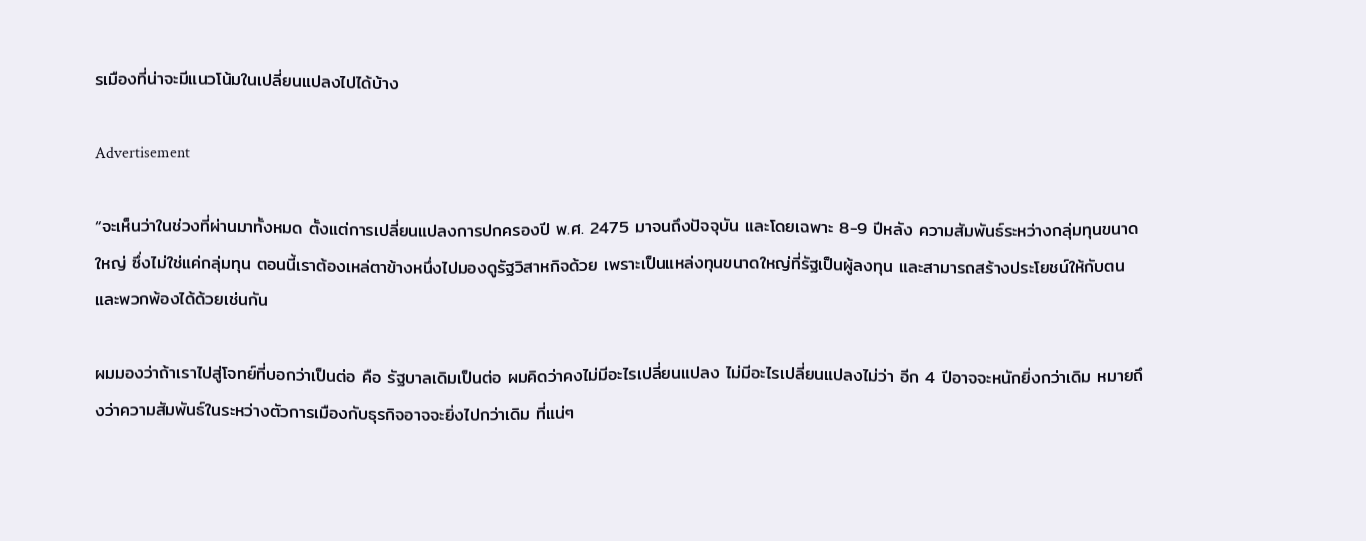รเมืองที่น่าจะมีแนวโน้มในเปลี่ยนแปลงไปได้บ้าง

Advertisement

“จะเห็นว่าในช่วงที่ผ่านมาทั้งหมด ตั้งแต่การเปลี่ยนแปลงการปกครองปี พ.ศ. 2475 มาจนถึงปัจจุบัน และโดยเฉพาะ 8-9 ปีหลัง ความสัมพันธ์ระหว่างกลุ่มทุนขนาดใหญ่ ซึ่งไม่ใช่แค่กลุ่มทุน ตอนนี้เราต้องเหล่ตาข้างหนึ่งไปมองดูรัฐวิสาหกิจด้วย เพราะเป็นแหล่งทุนขนาดใหญ่ที่รัฐเป็นผู้ลงทุน และสามารถสร้างประโยชน์ให้กับตนและพวกพ้องได้ด้วยเช่นกัน

ผมมองว่าถ้าเราไปสู่โจทย์ที่บอกว่าเป็นต่อ คือ รัฐบาลเดิมเป็นต่อ ผมคิดว่าคงไม่มีอะไรเปลี่ยนแปลง ไม่มีอะไรเปลี่ยนแปลงไม่ว่า อีก 4 ปีอาจจะหนักยิ่งกว่าเดิม หมายถึงว่าความสัมพันธ์ในระหว่างตัวการเมืองกับธุรกิจอาจจะยิ่งไปกว่าเดิม ที่แน่ๆ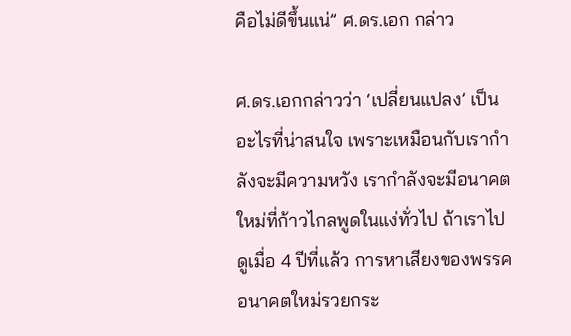คือไม่ดีขึ้นแน่” ศ.ดร.เอก กล่าว

ศ.ดร.เอกกล่าวว่า ‘เปลี่ยนแปลง’ เป็นอะไรที่น่าสนใจ เพราะเหมือนกับเรากำลังจะมีความหวัง เรากำลังจะมีอนาคตใหม่ที่ก้าวไกลพูดในแง่ทั่วไป ถ้าเราไปดูเมื่อ 4 ปีที่แล้ว การหาเสียงของพรรคอนาคตใหม่รวยกระ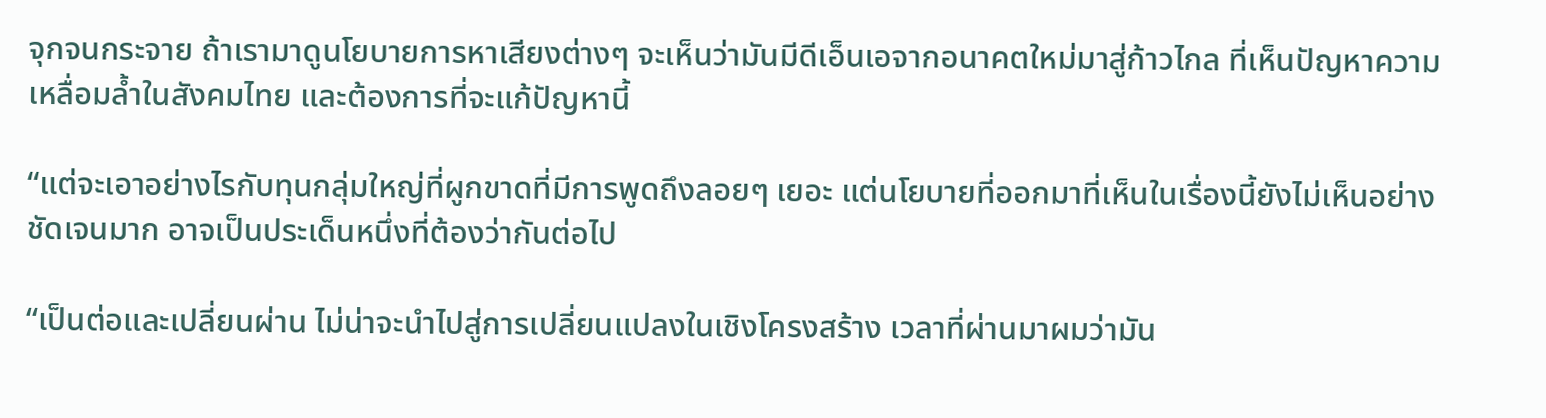จุกจนกระจาย ถ้าเรามาดูนโยบายการหาเสียงต่างๆ จะเห็นว่ามันมีดีเอ็นเอจากอนาคตใหม่มาสู่ก้าวไกล ที่เห็นปัญหาความเหลื่อมล้ำในสังคมไทย และต้องการที่จะแก้ปัญหานี้

“แต่จะเอาอย่างไรกับทุนกลุ่มใหญ่ที่ผูกขาดที่มีการพูดถึงลอยๆ เยอะ แต่นโยบายที่ออกมาที่เห็นในเรื่องนี้ยังไม่เห็นอย่างชัดเจนมาก อาจเป็นประเด็นหนึ่งที่ต้องว่ากันต่อไป

“เป็นต่อและเปลี่ยนผ่าน ไม่น่าจะนำไปสู่การเปลี่ยนแปลงในเชิงโครงสร้าง เวลาที่ผ่านมาผมว่ามัน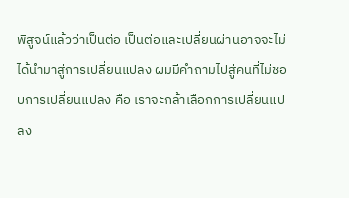พิสูจน์แล้วว่าเป็นต่อ เป็นต่อและเปลี่ยนผ่านอาจจะไม่ได้นำมาสู่การเปลี่ยนแปลง ผมมีคำถามไปสู่คนที่ไม่ชอบการเปลี่ยนแปลง คือ เราจะกล้าเลือกการเปลี่ยนแปลง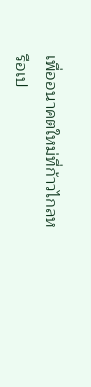เพื่ออนาคตใหม่ที่ก้าวไกลหรือเป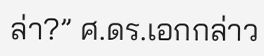ล่า?” ศ.ดร.เอกกล่าว